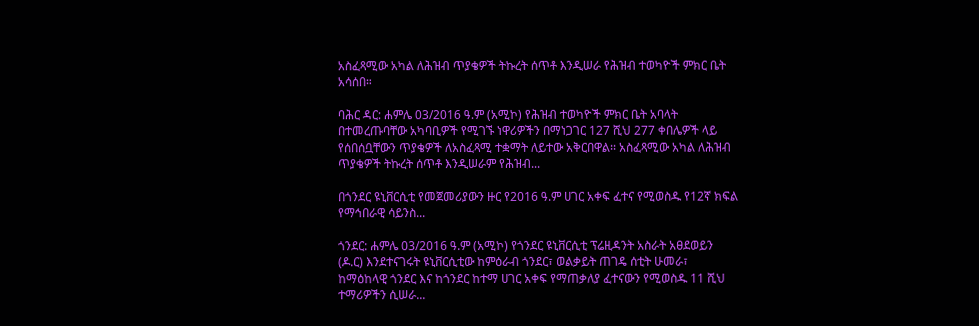አስፈጻሚው አካል ለሕዝብ ጥያቄዎች ትኩረት ሰጥቶ እንዲሠራ የሕዝብ ተወካዮች ምክር ቤት አሳሰበ።

ባሕር ዳር: ሐምሌ 03/2016 ዓ.ም (አሚኮ) የሕዝብ ተወካዮች ምክር ቤት አባላት በተመረጡባቸው አካባቢዎች የሚገኙ ነዋሪዎችን በማነጋገር 127 ሺህ 277 ቀበሌዎች ላይ የሰበሰቧቸውን ጥያቄዎች ለአስፈጻሚ ተቋማት ለይተው አቅርበዋል፡፡ አስፈጻሚው አካል ለሕዝብ ጥያቄዎች ትኩረት ሰጥቶ እንዲሠራም የሕዝብ...

በጎንደር ዩኒቨርሲቲ የመጀመሪያውን ዙር የ2016 ዓ.ም ሀገር አቀፍ ፈተና የሚወስዱ የ12ኛ ክፍል የማኅበራዊ ሳይንስ...

ጎንደር: ሐምሌ 03/2016 ዓ.ም (አሚኮ) የጎንደር ዩኒቨርሲቲ ፕሬዚዳንት አስራት አፀደወይን (ዶ.ር) እንደተናገሩት ዩኒቨርሲቲው ከምዕራብ ጎንደር፣ ወልቃይት ጠገዴ ሰቲት ሁመራ፣ ከማዕከላዊ ጎንደር እና ከጎንደር ከተማ ሀገር አቀፍ የማጠቃለያ ፈተናውን የሚወስዱ 11 ሺህ ተማሪዎችን ሲሠራ...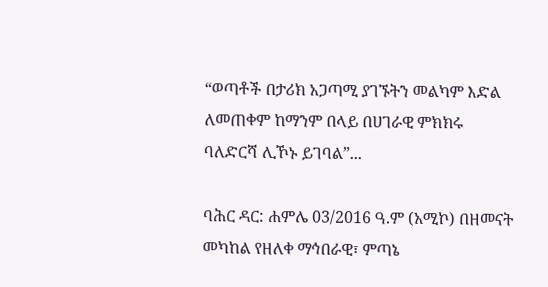“ወጣቶች በታሪክ አጋጣሚ ያገኙትን መልካም እድል ለመጠቀም ከማንም በላይ በሀገራዊ ምክክሩ ባለድርሻ ሊኾኑ ይገባል”...

ባሕር ዳር: ሐምሌ 03/2016 ዓ.ም (አሚኮ) በዘመናት መካከል የዘለቀ ማኅበራዊ፣ ምጣኔ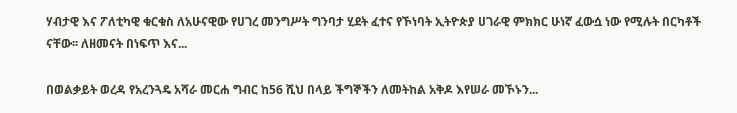ሃብታዊ እና ፖለቲካዊ ቁርቁስ ለአሁናዊው የሀገረ መንግሥት ግንባታ ሂደት ፈተና የኾነባት ኢትዮጵያ ሀገራዊ ምክክር ሁነኛ ፈውሷ ነው የሚሉት በርካቶች ናቸው፡፡ ለዘመናት በነፍጥ እና...

በወልቃይት ወረዳ የአረንጓዴ አሻራ መርሐ ግብር ከ56 ሺህ በላይ ችግኞችን ለመትከል አቅዶ እየሠራ መኾኑን...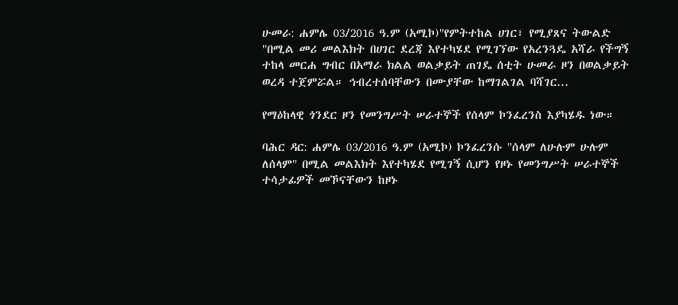ሁመራ: ሐምሌ 03/2016 ዓ.ም (አሚኮ)"የምትተከል ሀገር፣ የሚያጸና ትውልድ "በሚል መሪ መልእክት በሀገር ደረጃ እየተካሄደ የሚገኘው የአረንጓዴ አሻራ የችግኝ ተከላ መርሐ ግብር በአማራ ክልል ወልቃይት ጠገዴ ሰቲት ሁመራ ዞን በወልቃይት ወረዳ ተጀምሯል። ኅብረተሰባቸውን በሙያቸው ከማገልገል ባሻገር...

የማዕከላዊ ጎንደር ዞን የመንግሥት ሠራተኞች የሰላም ኮንፈረንስ እያካሄዱ ነው።

ባሕር ዳር: ሐምሌ 03/2016 ዓ.ም (አሚኮ) ኮንፈረንሱ "ሰላም ለሁሉም ሁሉም ለሰላም" በሚል መልእክት እየተካሄደ የሚገኝ ሲሆን የዞኑ የመንግሥት ሠራተኞች ተሳታፊዎች መኾናቸውን ከዞኑ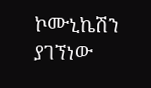ኮሙኒኬሽን ያገኘነው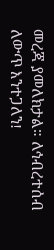መረጃ ያመለክታል። ለኅብረተሰብ ለውጥ እንተጋለን!